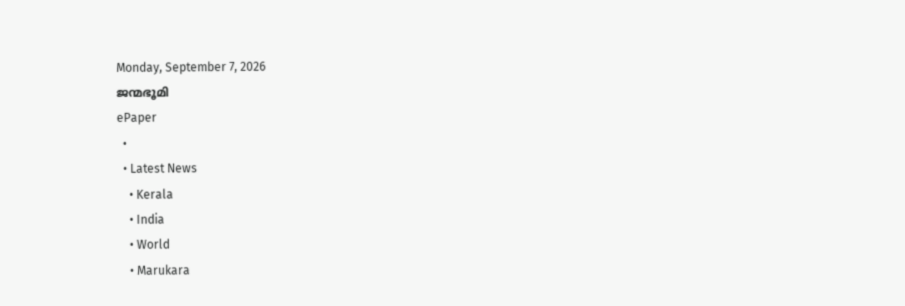Monday, September 7, 2026
ജന്മഭൂമി
ePaper
  •
  • Latest News
    • Kerala
    • India
    • World
    • Marukara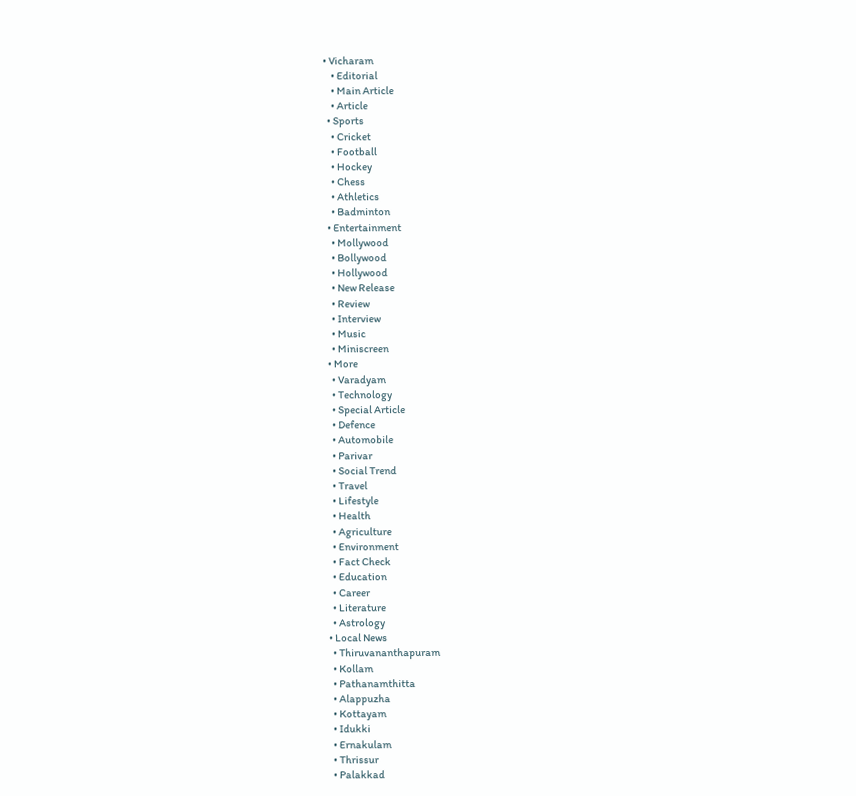• Vicharam
    • Editorial
    • Main Article
    • Article
  • Sports
    • Cricket
    • Football
    • Hockey
    • Chess
    • Athletics
    • Badminton
  • Entertainment
    • Mollywood
    • Bollywood
    • Hollywood
    • New Release
    • Review
    • Interview
    • Music
    • Miniscreen
  • More
    • Varadyam
    • Technology
    • Special Article
    • Defence
    • Automobile
    • Parivar
    • Social Trend
    • Travel
    • Lifestyle
    • Health
    • Agriculture
    • Environment
    • Fact Check
    • Education
    • Career
    • Literature
    • Astrology
  • Local News
    • Thiruvananthapuram
    • Kollam
    • Pathanamthitta
    • Alappuzha
    • Kottayam
    • Idukki
    • Ernakulam
    • Thrissur
    • Palakkad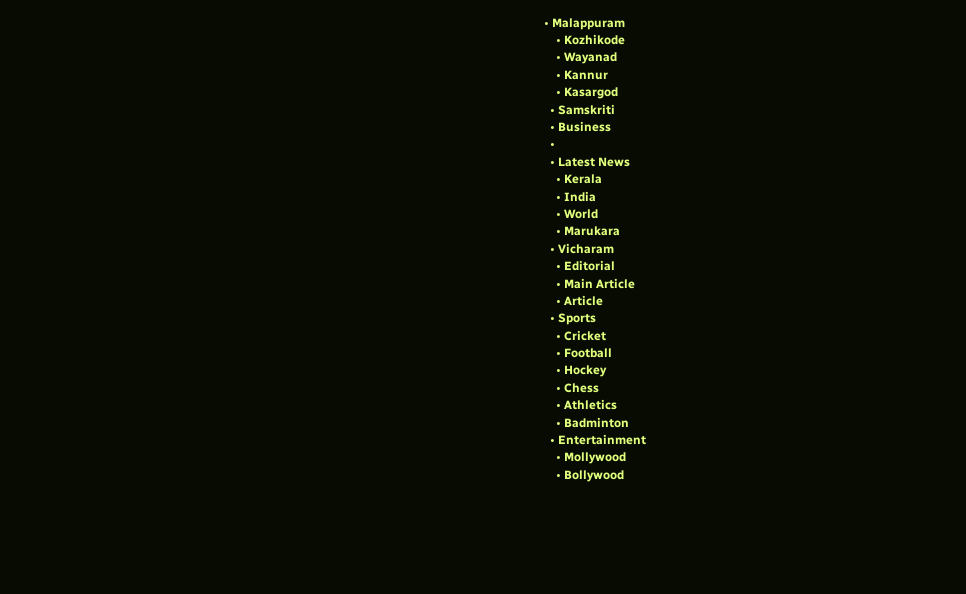• Malappuram
    • Kozhikode
    • Wayanad
    • Kannur
    • Kasargod
  • Samskriti
  • Business
  •
  • Latest News
    • Kerala
    • India
    • World
    • Marukara
  • Vicharam
    • Editorial
    • Main Article
    • Article
  • Sports
    • Cricket
    • Football
    • Hockey
    • Chess
    • Athletics
    • Badminton
  • Entertainment
    • Mollywood
    • Bollywood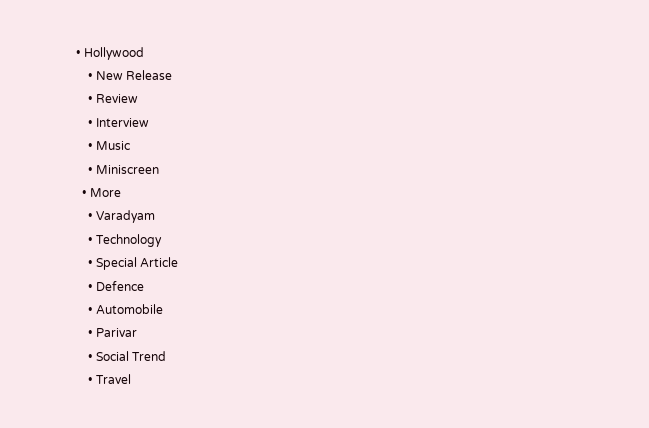• Hollywood
    • New Release
    • Review
    • Interview
    • Music
    • Miniscreen
  • More
    • Varadyam
    • Technology
    • Special Article
    • Defence
    • Automobile
    • Parivar
    • Social Trend
    • Travel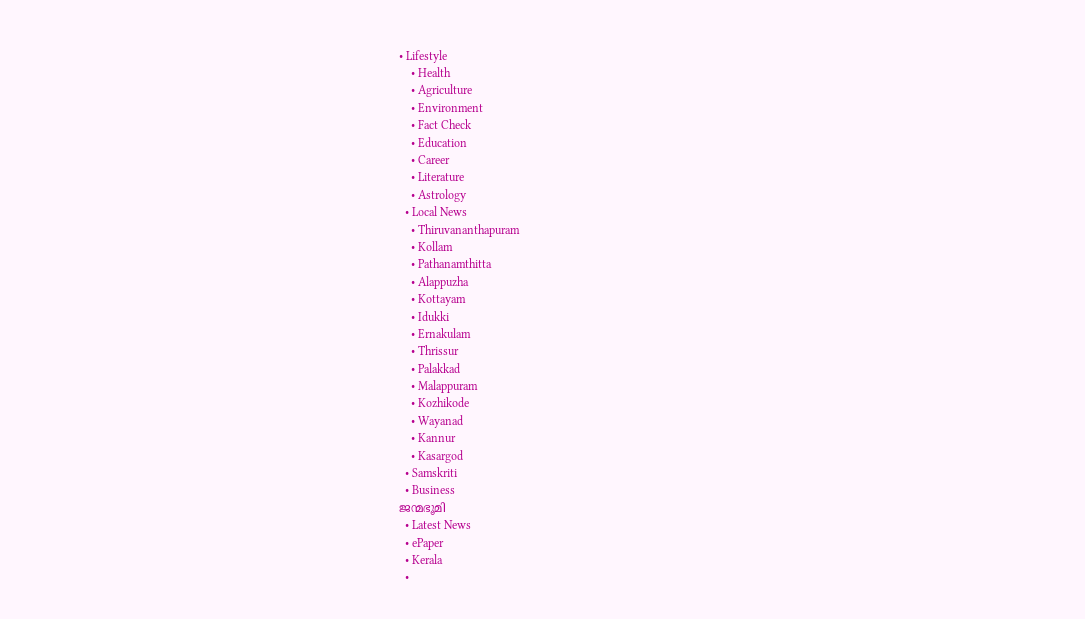• Lifestyle
    • Health
    • Agriculture
    • Environment
    • Fact Check
    • Education
    • Career
    • Literature
    • Astrology
  • Local News
    • Thiruvananthapuram
    • Kollam
    • Pathanamthitta
    • Alappuzha
    • Kottayam
    • Idukki
    • Ernakulam
    • Thrissur
    • Palakkad
    • Malappuram
    • Kozhikode
    • Wayanad
    • Kannur
    • Kasargod
  • Samskriti
  • Business
ജന്മഭൂമി
  • Latest News
  • ePaper
  • Kerala
  •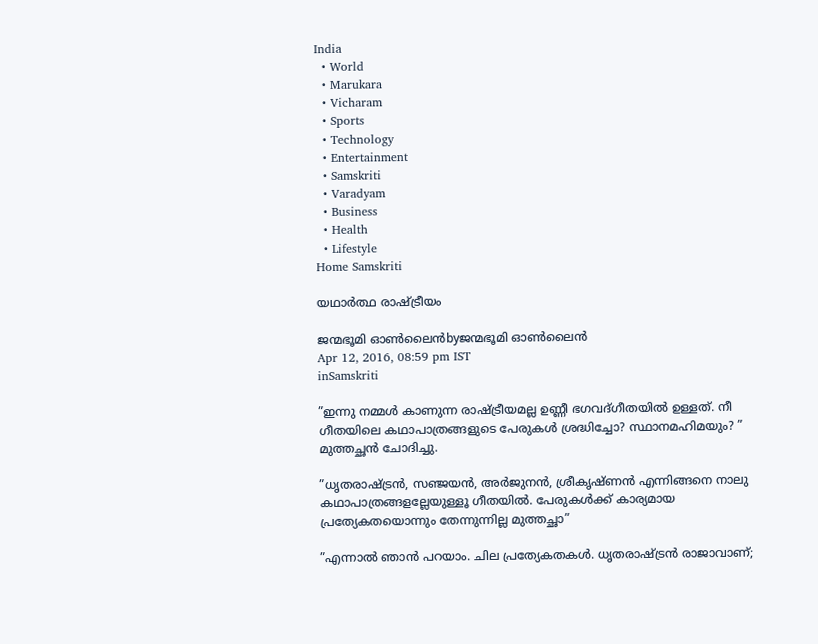India
  • World
  • Marukara
  • Vicharam
  • Sports
  • Technology
  • Entertainment
  • Samskriti
  • Varadyam
  • Business
  • Health
  • Lifestyle
Home Samskriti

യഥാര്‍ത്ഥ രാഷ്‌ട്രീയം

ജന്മഭൂമി ഓണ്‍ലൈന്‍byജന്മഭൂമി ഓണ്‍ലൈന്‍
Apr 12, 2016, 08:59 pm IST
inSamskriti

”ഇന്നു നമ്മള്‍ കാണുന്ന രാഷ്‌ട്രീയമല്ല ഉണ്ണീ ഭഗവദ്ഗീതയില്‍ ഉള്ളത്. നീ ഗീതയിലെ കഥാപാത്രങ്ങളുടെ പേരുകള്‍ ശ്രദ്ധിച്ചോ? സ്ഥാനമഹിമയും? ” മുത്തച്ഛന്‍ ചോദിച്ചു.

”ധൃതരാഷ്‌ട്രന്‍, സഞ്ജയന്‍, അര്‍ജുനന്‍, ശ്രീകൃഷ്ണന്‍ എന്നിങ്ങനെ നാലു കഥാപാത്രങ്ങളല്ലേയുള്ളൂ ഗീതയില്‍. പേരുകള്‍ക്ക് കാര്യമായ പ്രത്യേകതയൊന്നും തേന്നുന്നില്ല മുത്തച്ഛാ”

”എന്നാല്‍ ഞാന്‍ പറയാം. ചില പ്രത്യേകതകള്‍. ധൃതരാഷ്‌ട്രന്‍ രാജാവാണ്;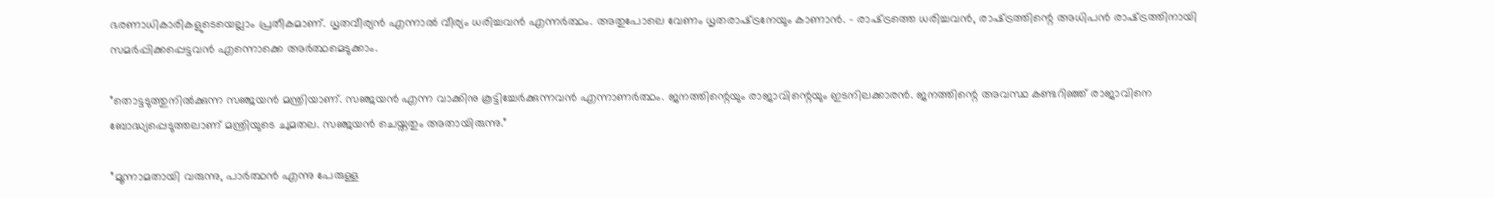ഭരണാധികാരികളുടെയെല്ലാം പ്രതീകമാണ്. ധൃതവീര്യന്‍ എന്നാല്‍ വീര്യം ധരിച്ചവന്‍ എന്നര്‍ത്ഥം. അതുപോലെ വേണം ധൃതരാഷ്‌ട്രനേയും കാണാന്‍. – രാഷ്‌ട്രത്തെ ധരിച്ചവന്‍, രാഷ്‌ട്രത്തിന്റെ അധിപന്‍ രാഷ്‌ട്രത്തിനായി സമര്‍പ്പിക്കപ്പെട്ടവന്‍ എന്നൊക്കെ അര്‍ത്ഥമെടുക്കാം.

”തൊട്ടടുത്തുനില്‍ക്കുന്ന സഞ്ജയന്‍ മന്ത്രിയാണ്. സഞ്ജയന്‍ എന്ന വാക്കിനു കൂട്ടിച്ചേര്‍ക്കുന്നവന്‍ എന്നാണര്‍ത്ഥം. ജനത്തിന്റെയും രാജാവിന്റെയും ഇടനിലക്കാരന്‍. ജനത്തിന്റെ അവസ്ഥ കണ്ടറിഞ്ഞ് രാജാവിനെ ബോദ്ധ്യപ്പെടുത്തലാണ് മന്ത്രിയുടെ ചുമതല. സഞ്ജയന്‍ ചെയ്തതും അതായിരുന്നു.”

”മൂന്നാമതായി വരുന്നു, പാര്‍ത്ഥന്‍ എന്നു പേരുള്ള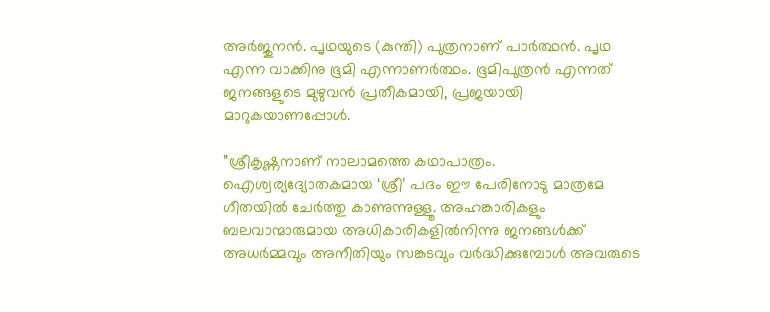അര്‍ജുനന്‍. പൃഥയുടെ (കുന്തി) പുത്രനാണ് പാര്‍ത്ഥന്‍. പൃഥ എന്ന വാക്കിനു ഭൂമി എന്നാണര്‍ത്ഥം. ഭൂമിപുത്രന്‍ എന്നത് ജനങ്ങളുടെ മുഴുവന്‍ പ്രതീകമായി, പ്രജയായി മാറുകയാണപ്പോള്‍.

”ശ്രീകൃഷ്ണനാണ് നാലാമത്തെ കഥാപാത്രം. ഐശ്വര്യദ്യോതകമായ ‘ശ്രീ’ പദം ഈ പേരിനോടു മാത്രമേ ഗീതയില്‍ ചേര്‍ത്തു കാണുന്നുള്ളൂ. അഹങ്കാരികളും ബലവാന്മാരുമായ അധികാരികളില്‍നിന്നു ജനങ്ങള്‍ക്ക് അധര്‍മ്മവും അനീതിയും സങ്കടവും വര്‍ദ്ധിക്കുമ്പോള്‍ അവരുടെ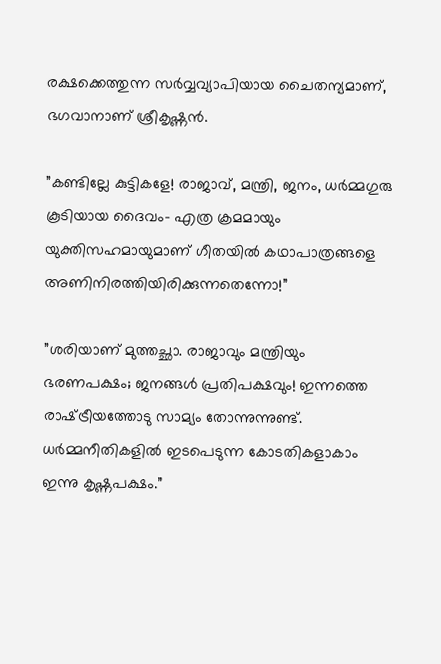രക്ഷക്കെത്തുന്ന സര്‍വ്വവ്യാപിയായ ചൈതന്യമാണ്, ഭഗവാനാണ് ശ്രീകൃഷ്ണന്‍.

”കണ്ടില്ലേ കുട്ടികളേ! രാജാവ്, മന്ത്രി, ജനം, ധര്‍മ്മഗുരു കൂടിയായ ദൈവം- എത്ര ക്രമമായും യുക്തിസഹമായുമാണ് ഗീതയില്‍ കഥാപാത്രങ്ങളെ അണിനിരത്തിയിരിക്കുന്നതെന്നോ!”

”ശരിയാണ് മുത്തച്ഛാ. രാജാവും മന്ത്രിയും ഭരണപക്ഷം; ജനങ്ങള്‍ പ്രതിപക്ഷവും! ഇന്നത്തെ രാഷ്‌ട്രീയത്തോടു സാമ്യം തോന്നുന്നുണ്ട്. ധര്‍മ്മനീതികളില്‍ ഇടപെടുന്ന കോടതികളാകാം ഇന്നു കൃഷ്ണപക്ഷം.”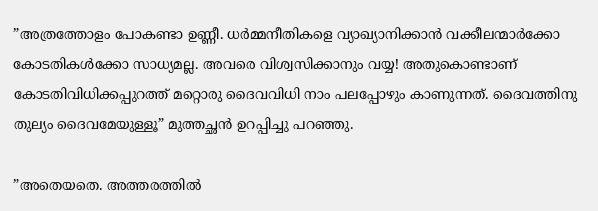”അത്രത്തോളം പോകണ്ടാ ഉണ്ണീ. ധര്‍മ്മനീതികളെ വ്യാഖ്യാനിക്കാന്‍ വക്കീലന്മാര്‍ക്കോ കോടതികള്‍ക്കോ സാധ്യമല്ല. അവരെ വിശ്വസിക്കാനും വയ്യ! അതുകൊണ്ടാണ് കോടതിവിധിക്കപ്പുറത്ത് മറ്റൊരു ദൈവവിധി നാം പലപ്പോഴും കാണുന്നത്. ദൈവത്തിനു തുല്യം ദൈവമേയുള്ളൂ” മുത്തച്ഛന്‍ ഉറപ്പിച്ചു പറഞ്ഞു.

”അതെയതെ. അത്തരത്തില്‍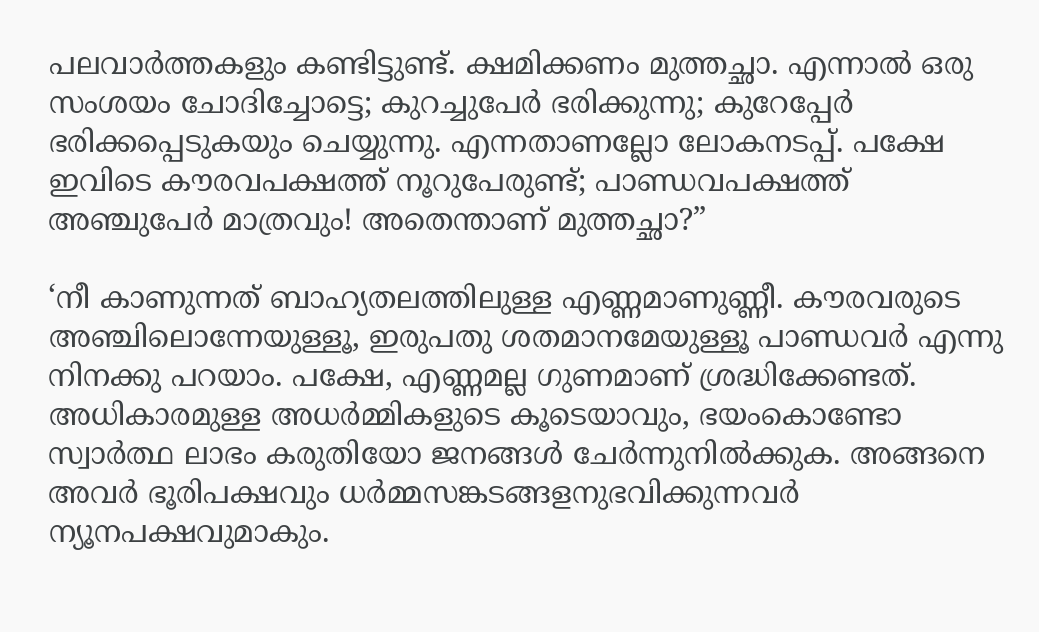പലവാര്‍ത്തകളും കണ്ടിട്ടുണ്ട്. ക്ഷമിക്കണം മുത്തച്ഛാ. എന്നാല്‍ ഒരു സംശയം ചോദിച്ചോട്ടെ; കുറച്ചുപേര്‍ ഭരിക്കുന്നു; കുറേപ്പേര്‍ ഭരിക്കപ്പെടുകയും ചെയ്യുന്നു. എന്നതാണല്ലോ ലോകനടപ്പ്. പക്ഷേ ഇവിടെ കൗരവപക്ഷത്ത് നൂറുപേരുണ്ട്; പാണ്ഡവപക്ഷത്ത് അഞ്ചുപേര്‍ മാത്രവും! അതെന്താണ് മുത്തച്ഛാ?”

‘നീ കാണുന്നത് ബാഹ്യതലത്തിലുള്ള എണ്ണമാണുണ്ണീ. കൗരവരുടെ അഞ്ചിലൊന്നേയുള്ളൂ, ഇരുപതു ശതമാനമേയുള്ളൂ പാണ്ഡവര്‍ എന്നു നിനക്കു പറയാം. പക്ഷേ, എണ്ണമല്ല ഗുണമാണ് ശ്രദ്ധിക്കേണ്ടത്. അധികാരമുള്ള അധര്‍മ്മികളുടെ കൂടെയാവും, ഭയംകൊണ്ടോ സ്വാര്‍ത്ഥ ലാഭം കരുതിയോ ജനങ്ങള്‍ ചേര്‍ന്നുനില്‍ക്കുക. അങ്ങനെ അവര്‍ ഭൂരിപക്ഷവും ധര്‍മ്മസങ്കടങ്ങളനുഭവിക്കുന്നവര്‍ ന്യൂനപക്ഷവുമാകും.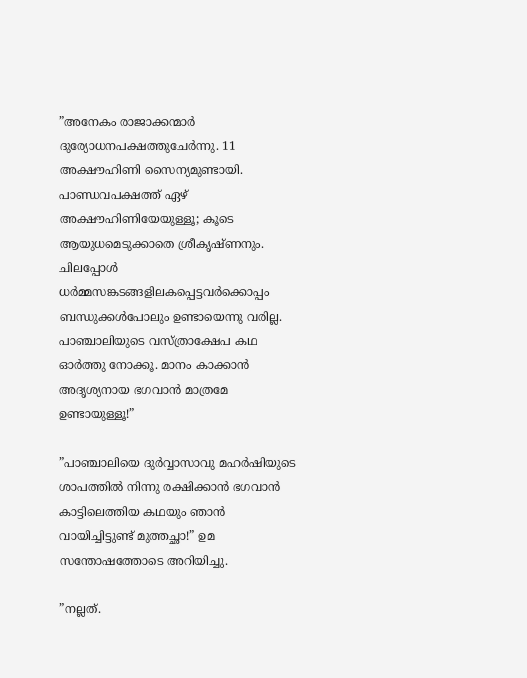”അനേകം രാജാക്കന്മാര്‍ ദുര്യോധനപക്ഷത്തുചേര്‍ന്നു. 11 അക്ഷൗഹിണി സൈന്യമുണ്ടായി. പാണ്ഡവപക്ഷത്ത് ഏഴ് അക്ഷൗഹിണിയേയുള്ളൂ; കൂടെ ആയുധമെടുക്കാതെ ശ്രീകൃഷ്ണനും. ചിലപ്പോള്‍ ധര്‍മ്മസങ്കടങ്ങളിലകപ്പെട്ടവര്‍ക്കൊപ്പം ബന്ധുക്കള്‍പോലും ഉണ്ടായെന്നു വരില്ല. പാഞ്ചാലിയുടെ വസ്ത്രാക്ഷേപ കഥ ഓര്‍ത്തു നോക്കൂ. മാനം കാക്കാന്‍ അദൃശ്യനായ ഭഗവാന്‍ മാത്രമേ ഉണ്ടായുള്ളൂ!”

”പാഞ്ചാലിയെ ദുര്‍വ്വാസാവു മഹര്‍ഷിയുടെ ശാപത്തില്‍ നിന്നു രക്ഷിക്കാന്‍ ഭഗവാന്‍ കാട്ടിലെത്തിയ കഥയും ഞാന്‍ വായിച്ചിട്ടുണ്ട് മുത്തച്ഛാ!” ഉമ സന്തോഷത്തോടെ അറിയിച്ചു.

”നല്ലത്.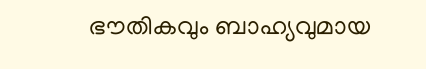ഭൗതികവും ബാഹ്യവുമായ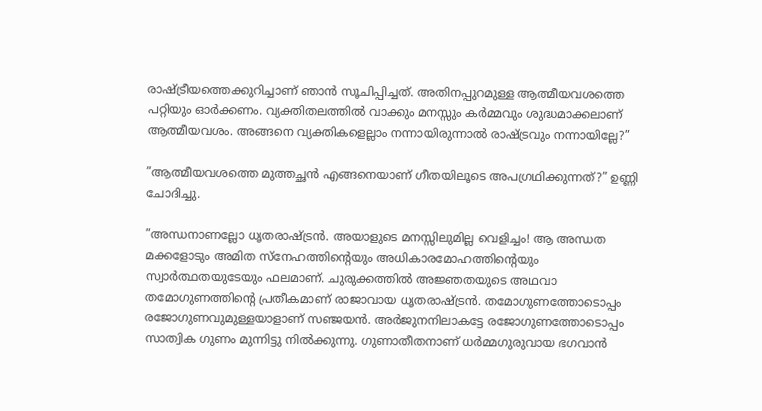രാഷ്‌ട്രീയത്തെക്കുറിച്ചാണ് ഞാന്‍ സൂചിപ്പിച്ചത്. അതിനപ്പുറമുള്ള ആത്മീയവശത്തെ പറ്റിയും ഓര്‍ക്കണം. വ്യക്തിതലത്തില്‍ വാക്കും മനസ്സും കര്‍മ്മവും ശുദ്ധമാക്കലാണ് ആത്മീയവശം. അങ്ങനെ വ്യക്തികളെല്ലാം നന്നായിരുന്നാല്‍ രാഷ്‌ട്രവും നന്നായില്ലേ?”

”ആത്മീയവശത്തെ മുത്തച്ഛന്‍ എങ്ങനെയാണ് ഗീതയിലൂടെ അപഗ്രഥിക്കുന്നത്?” ഉണ്ണി ചോദിച്ചു.

”അന്ധനാണല്ലോ ധൃതരാഷ്‌ട്രന്‍. അയാളുടെ മനസ്സിലുമില്ല വെളിച്ചം! ആ അന്ധത മക്കളോടും അമിത സ്‌നേഹത്തിന്റെയും അധികാരമോഹത്തിന്റെയും സ്വാര്‍ത്ഥതയുടേയും ഫലമാണ്. ചുരുക്കത്തില്‍ അജ്ഞതയുടെ അഥവാ തമോഗുണത്തിന്റെ പ്രതീകമാണ് രാജാവായ ധൃതരാഷ്‌ട്രന്‍. തമോഗുണത്തോടൊപ്പം രജോഗുണവുമുള്ളയാളാണ് സഞ്ജയന്‍. അര്‍ജുനനിലാകട്ടേ രജോഗുണത്തോടൊപ്പം സാത്വിക ഗുണം മുന്നിട്ടു നില്‍ക്കുന്നു. ഗുണാതീതനാണ് ധര്‍മ്മഗുരുവായ ഭഗവാന്‍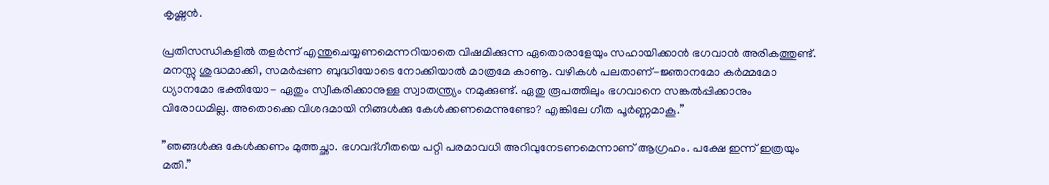കൃഷ്ണന്‍.

പ്രതിസന്ധികളില്‍ തളര്‍ന്ന് എന്തുചെയ്യണമെന്നറിയാതെ വിഷമിക്കുന്ന ഏതൊരാളേയും സഹായിക്കാന്‍ ഭഗവാന്‍ അരികത്തുണ്ട്. മനസ്സു ശുദ്ധമാക്കി, സമര്‍പ്പണ ബുദ്ധിയോടെ നോക്കിയാല്‍ മാത്രമേ കാണൂ. വഴികള്‍ പലതാണ്-ജ്ഞാനമോ കര്‍മ്മമോ ധ്യാനമോ ഭക്തിയോ- ഏതും സ്വീകരിക്കാനുള്ള സ്വാതന്ത്ര്യം നമുക്കുണ്ട്. ഏതു രൂപത്തിലും ഭഗവാനെ സങ്കല്‍പ്പിക്കാനും വിരോധമില്ല. അതൊക്കെ വിശദമായി നിങ്ങള്‍ക്കു കേള്‍ക്കണമെന്നുണ്ടോ? എങ്കിലേ ഗീത പൂര്‍ണ്ണമാകൂ.”

”ഞങ്ങള്‍ക്കു കേള്‍ക്കണം മുത്തച്ഛാ. ഭഗവദ്ഗീതയെ പറ്റി പരമാവധി അറിവുനേടണമെന്നാണ് ആഗ്രഹം. പക്ഷേ ഇന്ന് ഇത്രയും മതി.”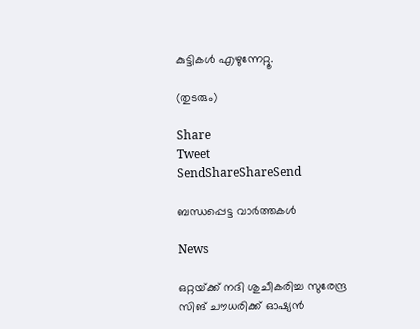കുട്ടികള്‍ എഴുന്നേറ്റൂ.

(തുടരും)

Share
Tweet
SendShareShareSend

ബന്ധപ്പെട്ട വാര്‍ത്തകള്‍

News

ഒറ്റയ്‌ക്ക് നദി ശുചീകരിച്ച സുരേന്ദ്ര സിങ് ചൗധരിക്ക് ഓഷ്യൻ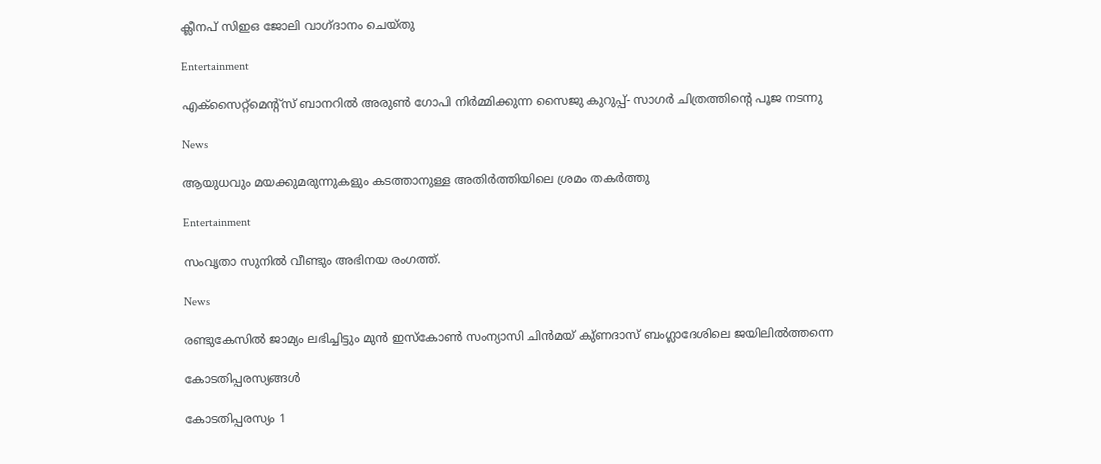ക്ലീനപ് സിഇഒ ജോലി വാഗ്ദാനം ചെയ്തു

Entertainment

എക്സൈറ്റ്മെന്റ്സ് ബാനറിൽ അരുൺ ഗോപി നിർമ്മിക്കുന്ന സൈജു കുറുപ്പ്- സാഗർ ചിത്രത്തിന്റെ പൂജ നടന്നു

News

ആയുധവും മയക്കുമരുന്നുകളും കടത്താനുള്ള അതിർത്തിയിലെ ശ്രമം തകർത്തു

Entertainment

സംവൃതാ സുനിൽ വീണ്ടും അഭിനയ രംഗത്ത്.

News

രണ്ടുകേസിൽ ജാമ്യം ലഭിച്ചിട്ടും മുൻ ഇസ്‌കോൺ സംന്യാസി ചിൻമയ് കു്ണദാസ് ബംഗ്ലാദേശിലെ ജയിലിൽത്തന്നെ

കോടതിപ്പരസ്യങ്ങള്‍

കോടതിപ്പരസ്യം 1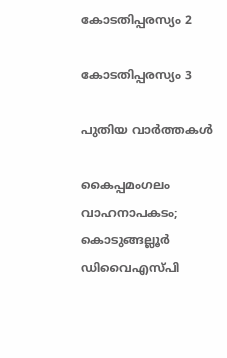കോടതിപ്പരസ്യം 2

കോടതിപ്പരസ്യം 3

പുതിയ വാര്‍ത്തകള്‍

കൈപ്പമംഗലം വാഹനാപകടം; കൊടുങ്ങല്ലൂർ ഡിവൈഎസ്‍പി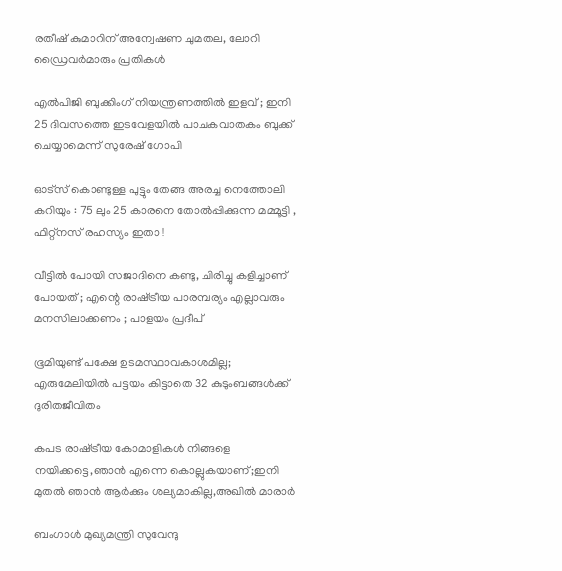രതീഷ് കുമാറിന് അന്വേഷണ ചുമതല, ലോറി ഡ്രൈവർമാരും പ്രതികൾ

എൽപിജി ബുക്കിംഗ് നിയന്ത്രണത്തിൽ ഇളവ് ; ഇനി 25 ദിവസത്തെ ഇടവേളയിൽ പാചകവാതകം ബുക്ക് ചെയ്യാമെന്ന് സുരേഷ് ഗോപി

ഓട്സ് കൊണ്ടുള്ള പുട്ടും തേങ്ങ അരച്ച നെത്തോലി കറിയും : 75 ലും 25 കാരനെ തോൽപ്പിക്കുന്ന മമ്മൂട്ടി , ഫിറ്റ്‌നസ് രഹസ്യം ഇതാ !

വീട്ടിൽ പോയി സജാദിനെ കണ്ടു, ചിരിച്ചു കളിച്ചാണ് പോയത് ; എന്റെ രാഷ്‌ട്രീയ പാരമ്പര്യം എല്ലാവരും മനസിലാക്കണം ; പാളയം പ്രദീപ്

ഭൂമിയുണ്ട് പക്ഷേ ഉടമസ്ഥാവകാശമില്ല; എരുമേലിയില്‍ പട്ടയം കിട്ടാതെ 32 കുടുംബങ്ങള്‍ക്ക് ദുരിതജീവിതം

കപട രാഷ്‌ട്രീയ കോമാളികൾ നിങ്ങളെ നയിക്കട്ടെ,ഞാൻ എന്നെ കൊല്ലുകയാണ്;ഇനി മുതൽ ഞാൻ ആർക്കും ശല്യമാകില്ല,അഖിൽ മാരാർ

ബംഗാൾ മുഖ്യമന്ത്രി സുവേന്ദു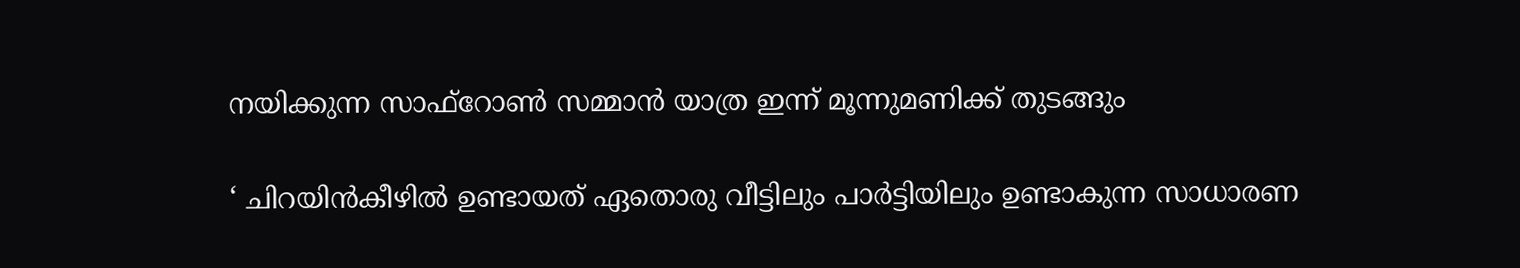നയിക്കുന്ന സാഫ്‌റോൺ സമ്മാൻ യാത്ര ഇന്ന് മൂന്നുമണിക്ക് തുടങ്ങും

‘ ചിറയിൻകീഴിൽ ഉണ്ടായത് ഏതൊരു വീട്ടിലും പാർട്ടിയിലും ഉണ്ടാകുന്ന സാധാരണ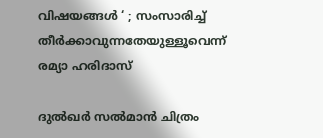വിഷയങ്ങൾ ‘ ; സംസാരിച്ച് തീർക്കാവുന്നതേയുള്ളൂവെന്ന് രമ്യാ ഹരിദാസ്

ദുൽഖർ സൽമാൻ ചിത്രം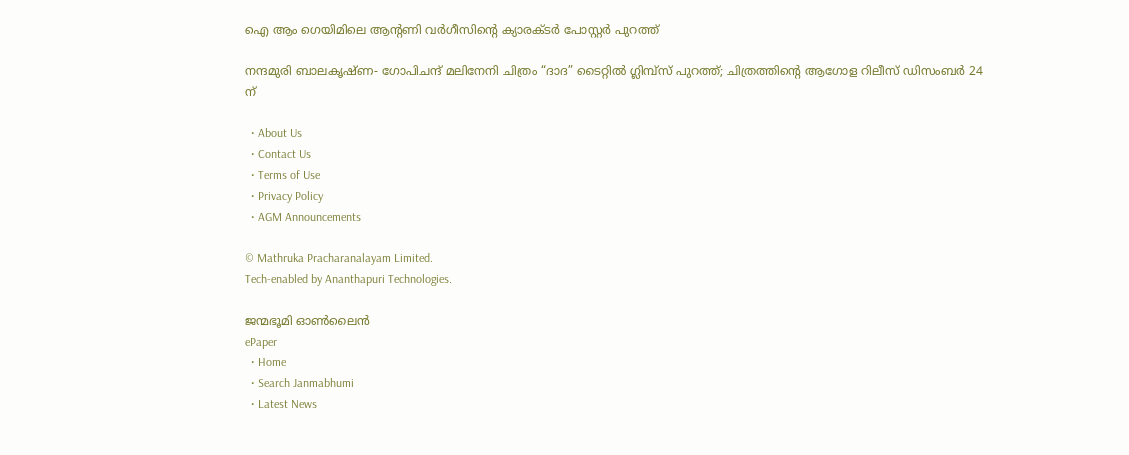ഐ ആം ഗെയിമിലെ ആൻ്റണി വർഗീസിന്റെ ക്യാരക്ടർ പോസ്റ്റർ പുറത്ത്

നന്ദമുരി ബാലകൃഷ്ണ- ഗോപിചന്ദ് മലിനേനി ചിത്രം “ദാദ” ടൈറ്റിൽ ഗ്ലിമ്പ്സ് പുറത്ത്; ചിത്രത്തിന്റെ ആഗോള റിലീസ് ഡിസംബർ 24 ന്

  • About Us
  • Contact Us
  • Terms of Use
  • Privacy Policy
  • AGM Announcements

© Mathruka Pracharanalayam Limited.
Tech-enabled by Ananthapuri Technologies.

ജന്മഭൂമി ഓണ്‍ലൈന്‍
ePaper
  • Home
  • Search Janmabhumi
  • Latest News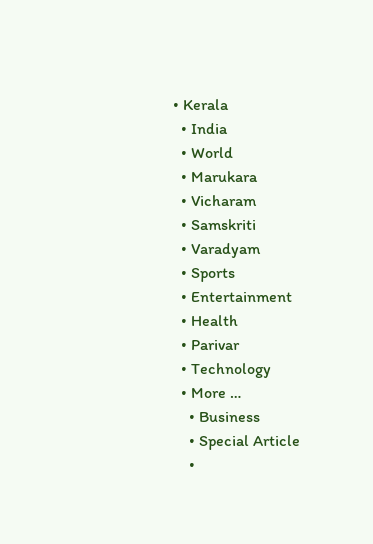• Kerala
  • India
  • World
  • Marukara
  • Vicharam
  • Samskriti
  • Varadyam
  • Sports
  • Entertainment
  • Health
  • Parivar
  • Technology
  • More …
    • Business
    • Special Article
    •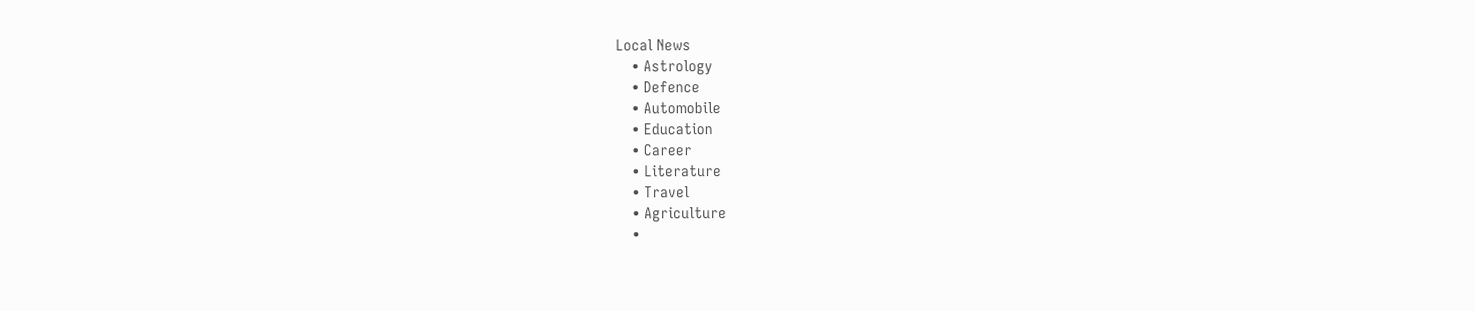Local News
    • Astrology
    • Defence
    • Automobile
    • Education
    • Career
    • Literature
    • Travel
    • Agriculture
    •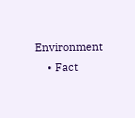Environment
    • Fact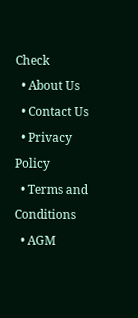Check
  • About Us
  • Contact Us
  • Privacy Policy
  • Terms and Conditions
  • AGM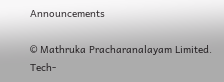Announcements

© Mathruka Pracharanalayam Limited.
Tech-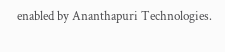enabled by Ananthapuri Technologies.